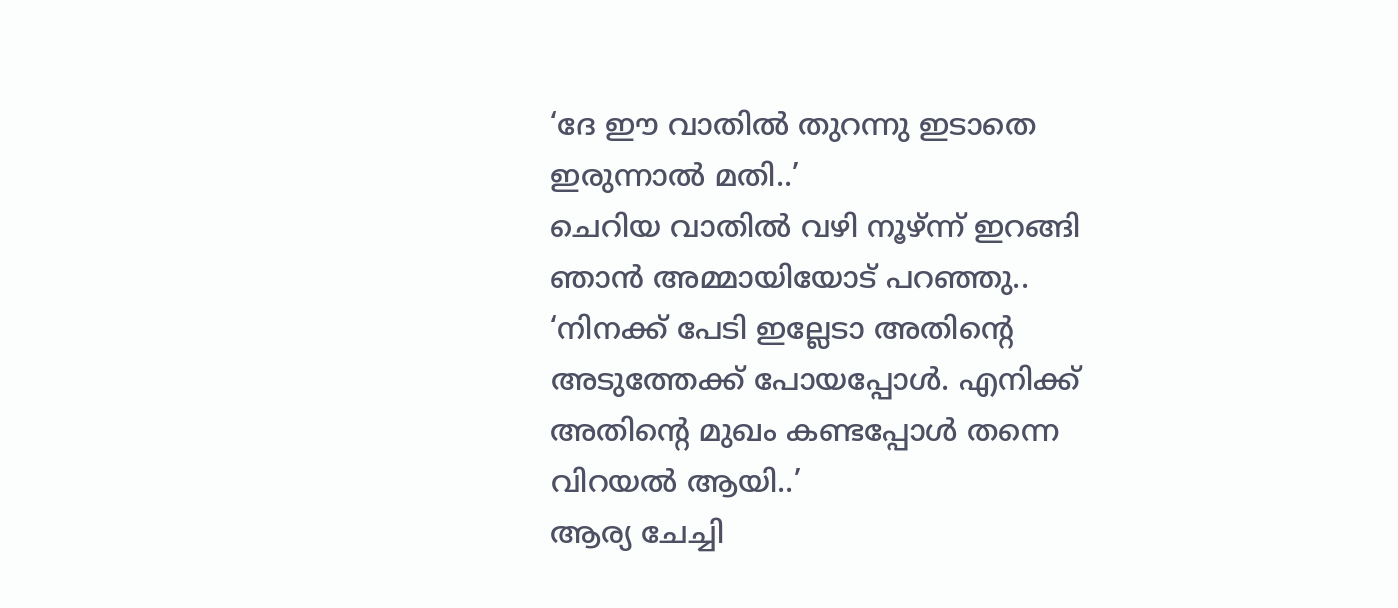‘ദേ ഈ വാതിൽ തുറന്നു ഇടാതെ ഇരുന്നാൽ മതി..’
ചെറിയ വാതിൽ വഴി നൂഴ്ന്ന് ഇറങ്ങി ഞാൻ അമ്മായിയോട് പറഞ്ഞു..
‘നിനക്ക് പേടി ഇല്ലേടാ അതിന്റെ അടുത്തേക്ക് പോയപ്പോൾ. എനിക്ക് അതിന്റെ മുഖം കണ്ടപ്പോൾ തന്നെ വിറയൽ ആയി..’
ആര്യ ചേച്ചി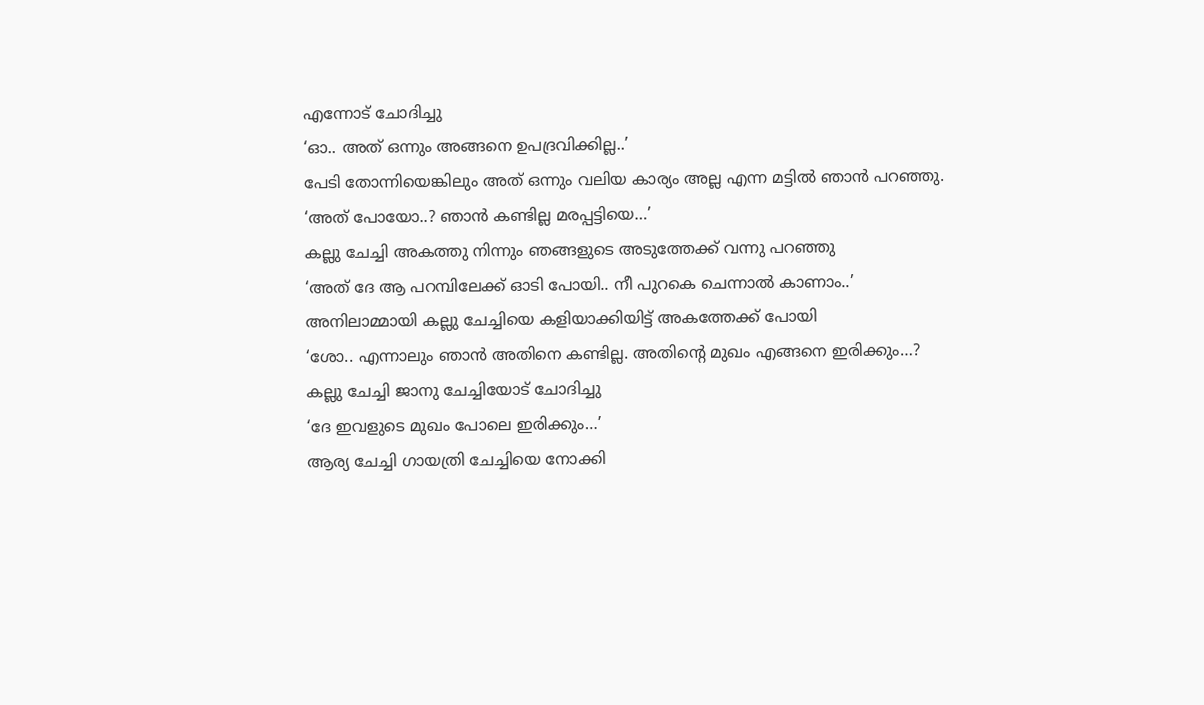എന്നോട് ചോദിച്ചു
‘ഓ.. അത് ഒന്നും അങ്ങനെ ഉപദ്രവിക്കില്ല..’
പേടി തോന്നിയെങ്കിലും അത് ഒന്നും വലിയ കാര്യം അല്ല എന്ന മട്ടിൽ ഞാൻ പറഞ്ഞു.
‘അത് പോയോ..? ഞാൻ കണ്ടില്ല മരപ്പട്ടിയെ…’
കല്ലു ചേച്ചി അകത്തു നിന്നും ഞങ്ങളുടെ അടുത്തേക്ക് വന്നു പറഞ്ഞു
‘അത് ദേ ആ പറമ്പിലേക്ക് ഓടി പോയി.. നീ പുറകെ ചെന്നാൽ കാണാം..’
അനിലാമ്മായി കല്ലു ചേച്ചിയെ കളിയാക്കിയിട്ട് അകത്തേക്ക് പോയി
‘ശോ.. എന്നാലും ഞാൻ അതിനെ കണ്ടില്ല. അതിന്റെ മുഖം എങ്ങനെ ഇരിക്കും…?
കല്ലു ചേച്ചി ജാനു ചേച്ചിയോട് ചോദിച്ചു
‘ദേ ഇവളുടെ മുഖം പോലെ ഇരിക്കും…’
ആര്യ ചേച്ചി ഗായത്രി ചേച്ചിയെ നോക്കി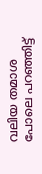വലിയ തമാശ പോലെ പറഞ്ഞിട്ട്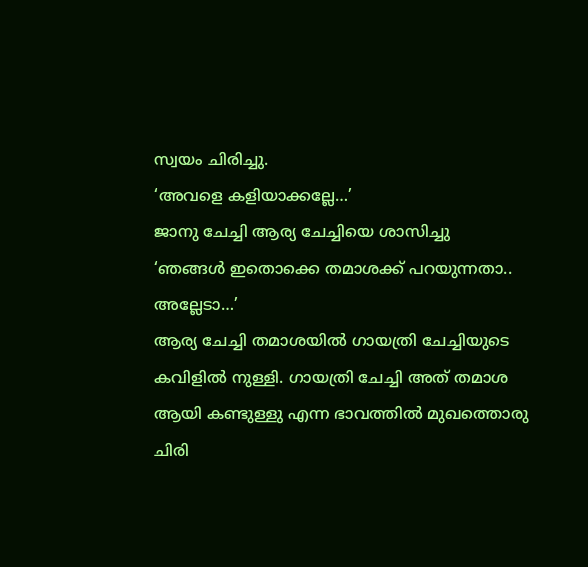സ്വയം ചിരിച്ചു.
‘അവളെ കളിയാക്കല്ലേ…’
ജാനു ചേച്ചി ആര്യ ചേച്ചിയെ ശാസിച്ചു
‘ഞങ്ങൾ ഇതൊക്കെ തമാശക്ക് പറയുന്നതാ.. അല്ലേടാ…’
ആര്യ ചേച്ചി തമാശയിൽ ഗായത്രി ചേച്ചിയുടെ കവിളിൽ നുള്ളി. ഗായത്രി ചേച്ചി അത് തമാശ ആയി കണ്ടുള്ളു എന്ന ഭാവത്തിൽ മുഖത്തൊരു ചിരി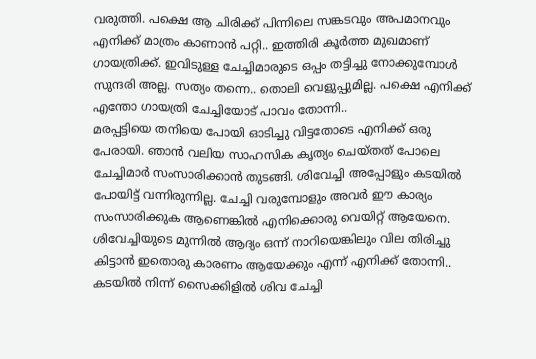വരുത്തി. പക്ഷെ ആ ചിരിക്ക് പിന്നിലെ സങ്കടവും അപമാനവും എനിക്ക് മാത്രം കാണാൻ പറ്റി.. ഇത്തിരി കൂർത്ത മുഖമാണ് ഗായത്രിക്ക്. ഇവിടുള്ള ചേച്ചിമാരുടെ ഒപ്പം തട്ടിച്ചു നോക്കുമ്പോൾ സുന്ദരി അല്ല. സത്യം തന്നെ.. തൊലി വെളുപ്പുമില്ല. പക്ഷെ എനിക്ക് എന്തോ ഗായത്രി ചേച്ചിയോട് പാവം തോന്നി..
മരപ്പട്ടിയെ തനിയെ പോയി ഓടിച്ചു വിട്ടതോടെ എനിക്ക് ഒരു പേരായി. ഞാൻ വലിയ സാഹസിക കൃത്യം ചെയ്തത് പോലെ ചേച്ചിമാർ സംസാരിക്കാൻ തുടങ്ങി. ശിവേച്ചി അപ്പോളും കടയിൽ പോയിട്ട് വന്നിരുന്നില്ല. ചേച്ചി വരുമ്പോളും അവർ ഈ കാര്യം സംസാരിക്കുക ആണെങ്കിൽ എനിക്കൊരു വെയിറ്റ് ആയേനെ. ശിവേച്ചിയുടെ മുന്നിൽ ആദ്യം ഒന്ന് നാറിയെങ്കിലും വില തിരിച്ചു കിട്ടാൻ ഇതൊരു കാരണം ആയേക്കും എന്ന് എനിക്ക് തോന്നി.. കടയിൽ നിന്ന് സൈക്കിളിൽ ശിവ ചേച്ചി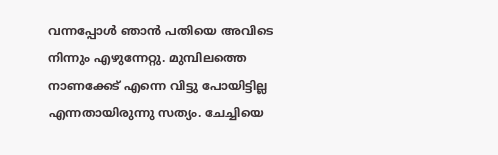വന്നപ്പോൾ ഞാൻ പതിയെ അവിടെ നിന്നും എഴുന്നേറ്റു. മുമ്പിലത്തെ നാണക്കേട് എന്നെ വിട്ടു പോയിട്ടില്ല എന്നതായിരുന്നു സത്യം. ചേച്ചിയെ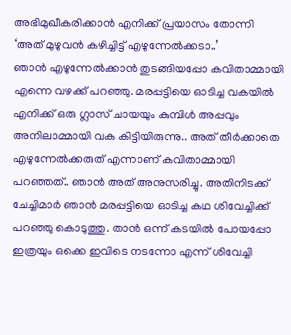അഭിമുഖീകരിക്കാൻ എനിക്ക് പ്രയാസം തോന്നി
‘അത് മുഴുവൻ കഴിച്ചിട്ട് എഴുന്നേൽക്കടാ..’
ഞാൻ എഴുന്നേൽക്കാൻ തുടങ്ങിയപ്പോ കവിതാമ്മായി എന്നെ വഴക്ക് പറഞ്ഞു. മരപ്പട്ടിയെ ഓടിച്ച വകയിൽ എനിക്ക് ഒരു ഗ്ലാസ് ചായയും കുമ്പിൾ അപ്പവും അനിലാമ്മായി വക കിട്ടിയിരുന്നു.. അത് തീർക്കാതെ എഴുന്നേൽക്കരുത് എന്നാണ് കവിതാമ്മായി പറഞ്ഞത്.. ഞാൻ അത് അനുസരിച്ചു. അതിനിടക്ക് ചേച്ചിമാർ ഞാൻ മരപ്പട്ടിയെ ഓടിച്ച കഥ ശിവേച്ചിക്ക് പറഞ്ഞു കൊടുത്തു. താൻ ഒന്ന് കടയിൽ പോയപ്പോ ഇത്രയും ഒക്കെ ഇവിടെ നടന്നോ എന്ന് ശിവേച്ചി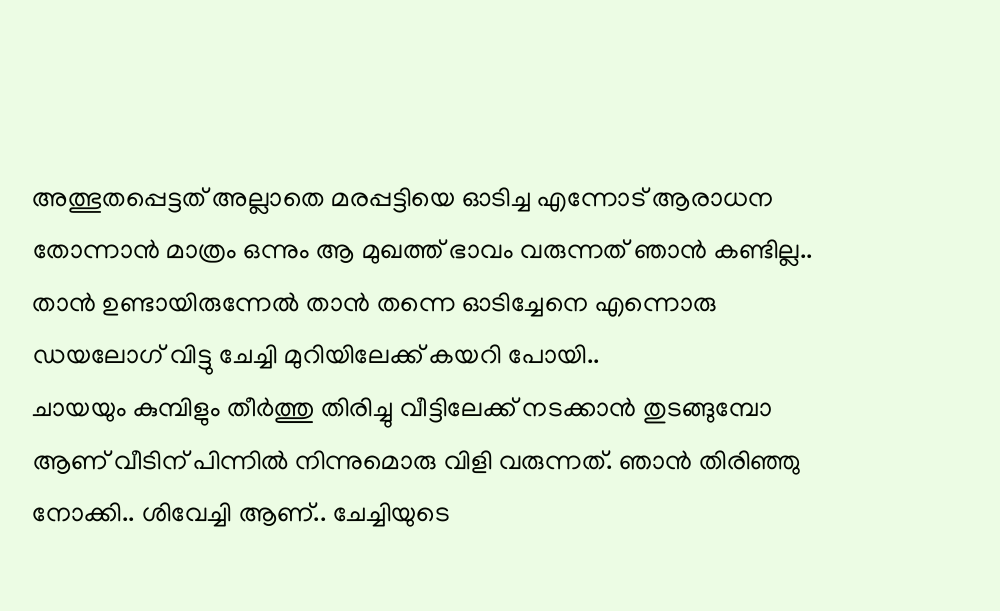അത്ഭുതപ്പെട്ടത് അല്ലാതെ മരപ്പട്ടിയെ ഓടിച്ച എന്നോട് ആരാധന തോന്നാൻ മാത്രം ഒന്നും ആ മുഖത്ത് ഭാവം വരുന്നത് ഞാൻ കണ്ടില്ല.. താൻ ഉണ്ടായിരുന്നേൽ താൻ തന്നെ ഓടിച്ചേനെ എന്നൊരു ഡയലോഗ് വിട്ടു ചേച്ചി മുറിയിലേക്ക് കയറി പോയി..
ചായയും കുമ്പിളും തീർത്തു തിരിച്ചു വീട്ടിലേക്ക് നടക്കാൻ തുടങ്ങുമ്പോ ആണ് വീടിന് പിന്നിൽ നിന്നുമൊരു വിളി വരുന്നത്. ഞാൻ തിരിഞ്ഞു നോക്കി.. ശിവേച്ചി ആണ്.. ചേച്ചിയുടെ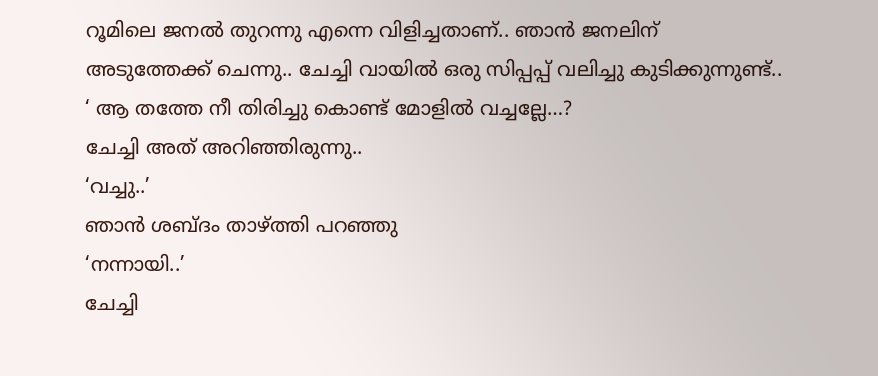റൂമിലെ ജനൽ തുറന്നു എന്നെ വിളിച്ചതാണ്.. ഞാൻ ജനലിന് അടുത്തേക്ക് ചെന്നു.. ചേച്ചി വായിൽ ഒരു സിപ്പപ്പ് വലിച്ചു കുടിക്കുന്നുണ്ട്..
‘ ആ തത്തേ നീ തിരിച്ചു കൊണ്ട് മോളിൽ വച്ചല്ലേ…?
ചേച്ചി അത് അറിഞ്ഞിരുന്നു..
‘വച്ചു..’
ഞാൻ ശബ്ദം താഴ്ത്തി പറഞ്ഞു
‘നന്നായി..’
ചേച്ചി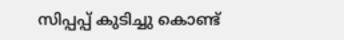സിപ്പപ്പ് കുടിച്ചു കൊണ്ട്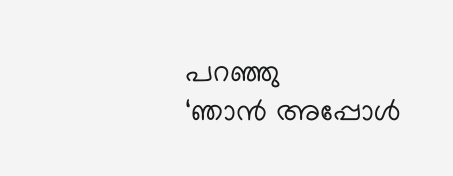പറഞ്ഞു
‘ഞാൻ അപ്പോൾ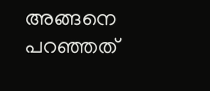അങ്ങനെ പറഞ്ഞത്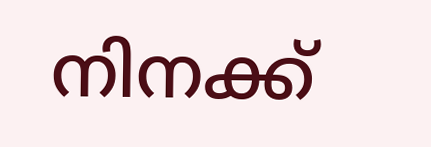നിനക്ക്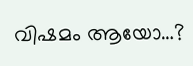വിഷമം ആയോ…?